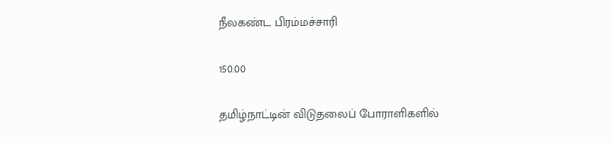நீலகண்ட பிரம்மச்சாரி

150.00

தமிழ்நாட்டின் விடுதலைப் போராளிகளில்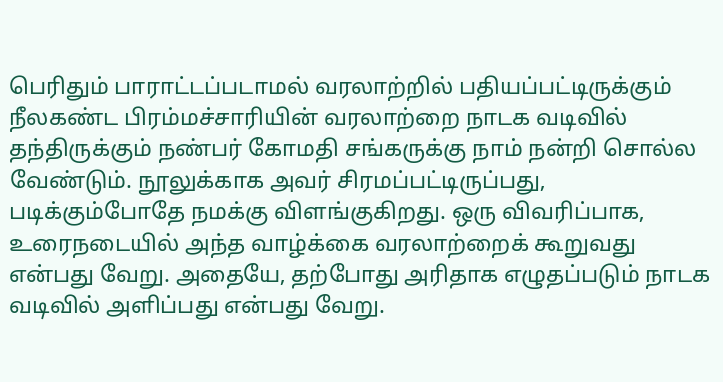பெரிதும் பாராட்டப்படாமல் வரலாற்றில் பதியப்பட்டிருக்கும் நீலகண்ட பிரம்மச்சாரியின் வரலாற்றை நாடக வடிவில் தந்திருக்கும் நண்பர் கோமதி சங்கருக்கு நாம் நன்றி சொல்ல வேண்டும். நூலுக்காக அவர் சிரமப்பட்டிருப்பது, படிக்கும்போதே நமக்கு விளங்குகிறது. ஒரு விவரிப்பாக, உரைநடையில் அந்த வாழ்க்கை வரலாற்றைக் கூறுவது என்பது வேறு. அதையே, தற்போது அரிதாக எழுதப்படும் நாடக வடிவில் அளிப்பது என்பது வேறு.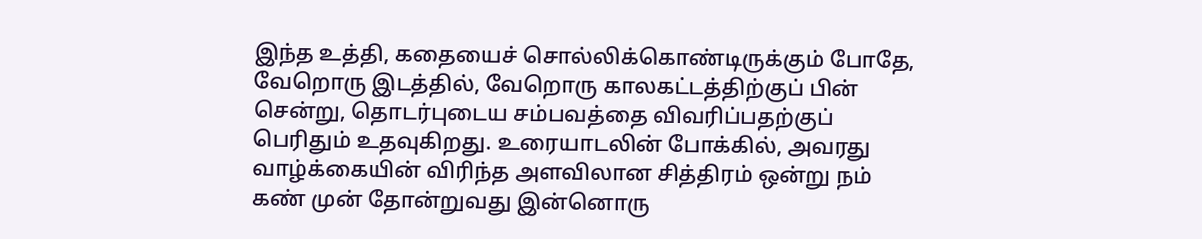இந்த உத்தி, கதையைச் சொல்லிக்கொண்டிருக்கும் போதே, வேறொரு இடத்தில், வேறொரு காலகட்டத்திற்குப் பின் சென்று, தொடர்புடைய சம்பவத்தை விவரிப்பதற்குப் பெரிதும் உதவுகிறது. உரையாடலின் போக்கில், அவரது வாழ்க்கையின் விரிந்த அளவிலான சித்திரம் ஒன்று நம் கண் முன் தோன்றுவது இன்னொரு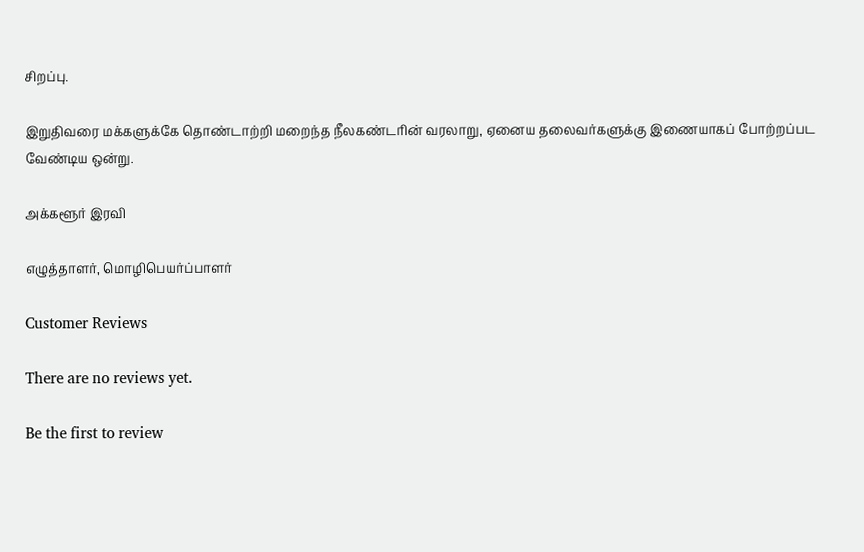சிறப்பு.

இறுதிவரை மக்களுக்கே தொண்டாற்றி மறைந்த நீலகண்டரின் வரலாறு, ஏனைய தலைவர்களுக்கு இணையாகப் போற்றப்பட வேண்டிய ஒன்று.

அக்களூர் இரவி

எழுத்தாளர், மொழிபெயர்ப்பாளர்

Customer Reviews

There are no reviews yet.

Be the first to review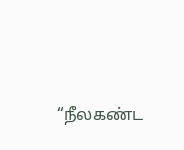“நீலகண்ட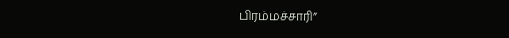பிரம்மச்சாரி”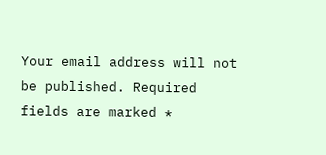Your email address will not be published. Required fields are marked *